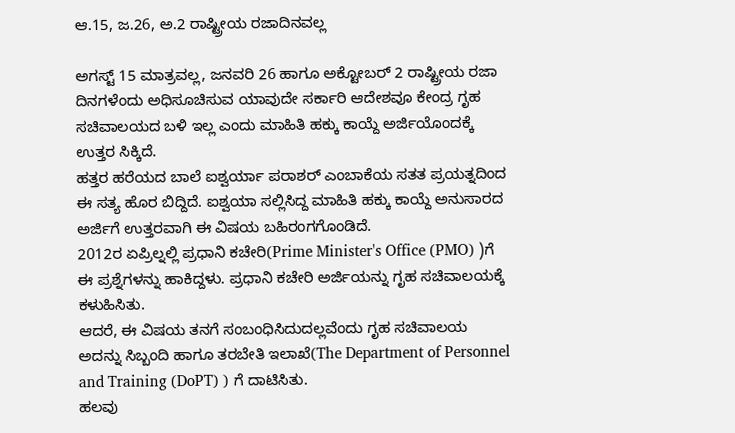ಆ.15, ಜ.26, ಅ.2 ರಾಷ್ಟ್ರೀಯ ರಜಾದಿನವಲ್ಲ

ಅಗಸ್ಟ್ 15 ಮಾತ್ರವಲ್ಲ, ಜನವರಿ 26 ಹಾಗೂ ಅಕ್ಟೋಬರ್ 2 ರಾಷ್ಟ್ರೀಯ ರಜಾ ದಿನಗಳೆಂದು ಅಧಿಸೂಚಿಸುವ ಯಾವುದೇ ಸರ್ಕಾರಿ ಆದೇಶವೂ ಕೇಂದ್ರ ಗೃಹ ಸಚಿವಾಲಯದ ಬಳಿ ಇಲ್ಲ ಎಂದು ಮಾಹಿತಿ ಹಕ್ಕು ಕಾಯ್ದೆ ಅರ್ಜಿಯೊಂದಕ್ಕೆ ಉತ್ತರ ಸಿಕ್ಕಿದೆ.
ಹತ್ತರ ಹರೆಯದ ಬಾಲೆ ಐಶ್ವರ್ಯಾ ಪರಾಶರ್ ಎಂಬಾಕೆಯ ಸತತ ಪ್ರಯತ್ನದಿಂದ ಈ ಸತ್ಯ ಹೊರ ಬಿದ್ದಿದೆ. ಐಶ್ವಯಾ ಸಲ್ಲಿಸಿದ್ದ ಮಾಹಿತಿ ಹಕ್ಕು ಕಾಯ್ದೆ ಅನುಸಾರದ ಅರ್ಜಿಗೆ ಉತ್ತರವಾಗಿ ಈ ವಿಷಯ ಬಹಿರಂಗಗೊಂಡಿದೆ.
2012ರ ಏಪ್ರಿಲ್ನಲ್ಲಿ ಪ್ರಧಾನಿ ಕಚೇರಿ(Prime Minister's Office (PMO) )ಗೆ ಈ ಪ್ರಶ್ನೆಗಳನ್ನು ಹಾಕಿದ್ದಳು. ಪ್ರಧಾನಿ ಕಚೇರಿ ಅರ್ಜಿಯನ್ನು ಗೃಹ ಸಚಿವಾಲಯಕ್ಕೆ ಕಳುಹಿಸಿತು.
ಆದರೆ, ಈ ವಿಷಯ ತನಗೆ ಸಂಬಂಧಿಸಿದುದಲ್ಲವೆಂದು ಗೃಹ ಸಚಿವಾಲಯ ಅದನ್ನು ಸಿಬ್ಬಂದಿ ಹಾಗೂ ತರಬೇತಿ ಇಲಾಖೆ(The Department of Personnel and Training (DoPT) ) ಗೆ ದಾಟಿಸಿತು.
ಹಲವು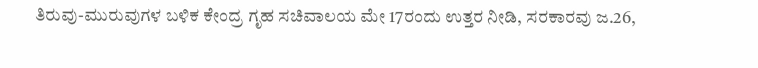ತಿರುವು-ಮುರುವುಗಳ ಬಳಿಕ ಕೇಂದ್ರ ಗೃಹ ಸಚಿವಾಲಯ ಮೇ 17ರಂದು ಉತ್ತರ ನೀಡಿ, ಸರಕಾರವು ಜ.26,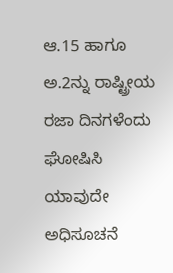ಆ.15 ಹಾಗೂ ಅ.2ನ್ನು ರಾಷ್ಟ್ರೀಯ ರಜಾ ದಿನಗಳೆಂದು ಘೋಷಿಸಿ ಯಾವುದೇ ಅಧಿಸೂಚನೆ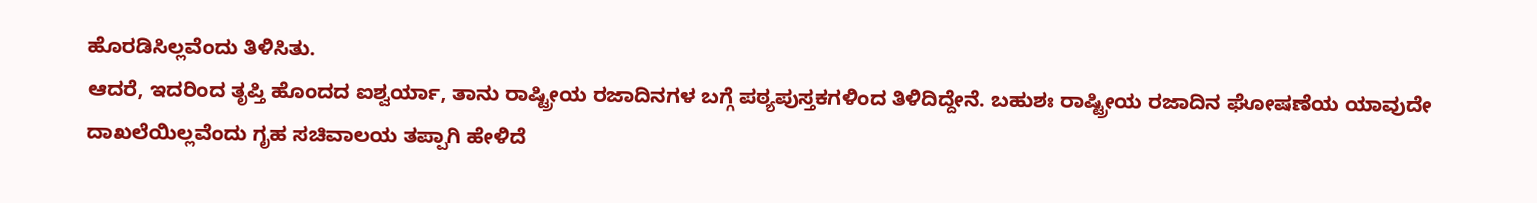ಹೊರಡಿಸಿಲ್ಲವೆಂದು ತಿಳಿಸಿತು.
ಆದರೆ, ಇದರಿಂದ ತೃಪ್ತಿ ಹೊಂದದ ಐಶ್ವರ್ಯಾ, ತಾನು ರಾಷ್ಟ್ರೀಯ ರಜಾದಿನಗಳ ಬಗ್ಗೆ ಪಠ್ಯಪುಸ್ತಕಗಳಿಂದ ತಿಳಿದಿದ್ದೇನೆ. ಬಹುಶಃ ರಾಷ್ಟ್ರೀಯ ರಜಾದಿನ ಘೋಷಣೆಯ ಯಾವುದೇ ದಾಖಲೆಯಿಲ್ಲವೆಂದು ಗೃಹ ಸಚಿವಾಲಯ ತಪ್ಪಾಗಿ ಹೇಳಿದೆ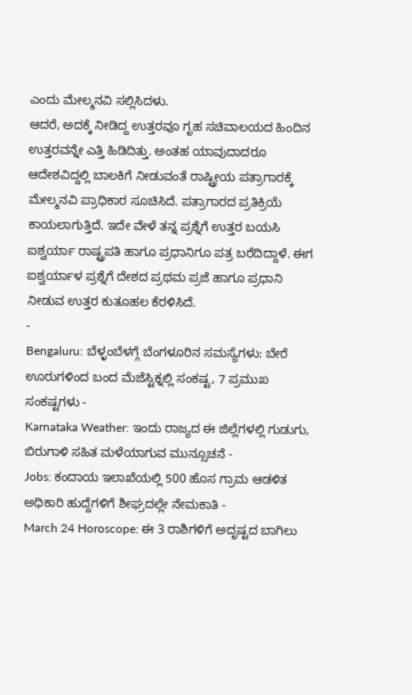ಎಂದು ಮೇಲ್ಮನವಿ ಸಲ್ಲಿಸಿದಳು.
ಆದರೆ, ಅದಕ್ಕೆ ನೀಡಿದ್ದ ಉತ್ತರವೂ ಗೃಹ ಸಚಿವಾಲಯದ ಹಿಂದಿನ ಉತ್ತರವನ್ನೇ ಎತ್ತಿ ಹಿಡಿದಿತ್ತು. ಅಂತಹ ಯಾವುದಾದರೂ ಆದೇಶವಿದ್ದಲ್ಲಿ ಬಾಲಕಿಗೆ ನೀಡುವಂತೆ ರಾಷ್ಟ್ರೀಯ ಪತ್ರಾಗಾರಕ್ಕೆ ಮೇಲ್ಮನವಿ ಪ್ರಾಧಿಕಾರ ಸೂಚಿಸಿದೆ. ಪತ್ರಾಗಾರದ ಪ್ರತಿಕ್ರಿಯೆ ಕಾಯಲಾಗುತ್ತಿದೆ. ಇದೇ ವೇಳೆ ತನ್ನ ಪ್ರಶ್ನೆಗೆ ಉತ್ತರ ಬಯಸಿ ಐಶ್ವರ್ಯಾ ರಾಷ್ಟ್ರಪತಿ ಹಾಗೂ ಪ್ರಧಾನಿಗೂ ಪತ್ರ ಬರೆದಿದ್ದಾಳೆ. ಈಗ ಐಶ್ವರ್ಯಾಳ ಪ್ರಶ್ನೆಗೆ ದೇಶದ ಪ್ರಥಮ ಪ್ರಜೆ ಹಾಗೂ ಪ್ರಧಾನಿ ನೀಡುವ ಉತ್ತರ ಕುತೂಹಲ ಕೆರಳಿಸಿದೆ.
-
Bengaluru: ಬೆಳ್ಳಂಬೆಳಗ್ಗೆ ಬೆಂಗಳೂರಿನ ಸಮಸ್ಯೆಗಳು: ಬೇರೆ ಊರುಗಳಿಂದ ಬಂದ ಮೆಜೆಸ್ಟಿಕ್ನಲ್ಲಿ ಸಂಕಷ್ಟ, 7 ಪ್ರಮುಖ ಸಂಕಷ್ಟಗಳು -
Karnataka Weather: ಇಂದು ರಾಜ್ಯದ ಈ ಜಿಲ್ಲೆಗಳಲ್ಲಿ ಗುಡುಗು, ಬಿರುಗಾಳಿ ಸಹಿತ ಮಳೆಯಾಗುವ ಮುನ್ಸೂಚನೆ -
Jobs: ಕಂದಾಯ ಇಲಾಖೆಯಲ್ಲಿ 500 ಹೊಸ ಗ್ರಾಮ ಆಡಳಿತ ಅಧಿಕಾರಿ ಹುದ್ದೆಗಳಿಗೆ ಶೀಘ್ರದಲ್ಲೇ ನೇಮಕಾತಿ -
March 24 Horoscope: ಈ 3 ರಾಶಿಗಳಿಗೆ ಅದೃಷ್ಟದ ಬಾಗಿಲು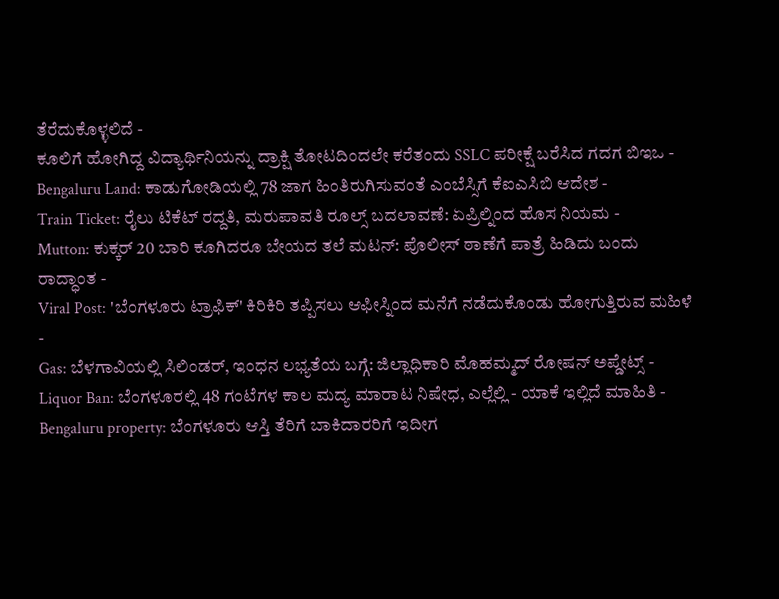ತೆರೆದುಕೊಳ್ಳಲಿದೆ -
ಕೂಲಿಗೆ ಹೋಗಿದ್ದ ವಿದ್ಯಾರ್ಥಿನಿಯನ್ನು ದ್ರಾಕ್ಷಿ ತೋಟದಿಂದಲೇ ಕರೆತಂದು SSLC ಪರೀಕ್ಷೆ ಬರೆಸಿದ ಗದಗ ಬಿಇಒ -
Bengaluru Land: ಕಾಡುಗೋಡಿಯಲ್ಲಿ 78 ಜಾಗ ಹಿಂತಿರುಗಿಸುವಂತೆ ಎಂಬೆಸ್ಸಿಗೆ ಕೆಐಎಸಿಬಿ ಆದೇಶ -
Train Ticket: ರೈಲು ಟಿಕೆಟ್ ರದ್ದತಿ, ಮರುಪಾವತಿ ರೂಲ್ಸ್ ಬದಲಾವಣೆ: ಏಪ್ರಿಲ್ನಿಂದ ಹೊಸ ನಿಯಮ -
Mutton: ಕುಕ್ಕರ್ 20 ಬಾರಿ ಕೂಗಿದರೂ ಬೇಯದ ತಲೆ ಮಟನ್: ಪೊಲೀಸ್ ಠಾಣೆಗೆ ಪಾತ್ರೆ ಹಿಡಿದು ಬಂದು ರಾದ್ಧಾಂತ -
Viral Post: 'ಬೆಂಗಳೂರು ಟ್ರಾಫಿಕ್' ಕಿರಿಕಿರಿ ತಪ್ಪಿಸಲು ಆಫೀಸ್ನಿಂದ ಮನೆಗೆ ನಡೆದುಕೊಂಡು ಹೋಗುತ್ತಿರುವ ಮಹಿಳೆ -
Gas: ಬೆಳಗಾವಿಯಲ್ಲಿ ಸಿಲಿಂಡರ್, ಇಂಧನ ಲಭ್ಯತೆಯ ಬಗ್ಗೆ: ಜಿಲ್ಲಾಧಿಕಾರಿ ಮೊಹಮ್ಮದ್ ರೋಷನ್ ಅಪ್ಡೇಟ್ಸ್ -
Liquor Ban: ಬೆಂಗಳೂರಲ್ಲಿ 48 ಗಂಟೆಗಳ ಕಾಲ ಮದ್ಯ ಮಾರಾಟ ನಿಷೇಧ, ಎಲ್ಲೆಲ್ಲಿ - ಯಾಕೆ ಇಲ್ಲಿದೆ ಮಾಹಿತಿ -
Bengaluru property: ಬೆಂಗಳೂರು ಆಸ್ತಿ ತೆರಿಗೆ ಬಾಕಿದಾರರಿಗೆ ಇದೀಗ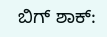ಬಿಗ್ ಶಾಕ್: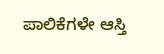ಪಾಲಿಕೆಗಳೇ ಆಸ್ತಿ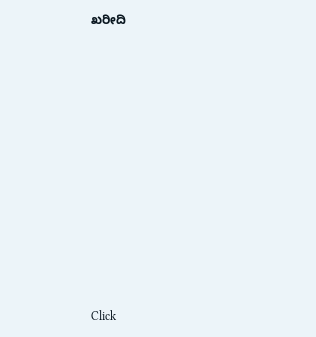ಖರೀದಿ












Click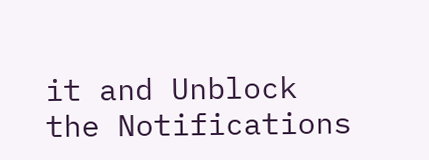it and Unblock the Notifications